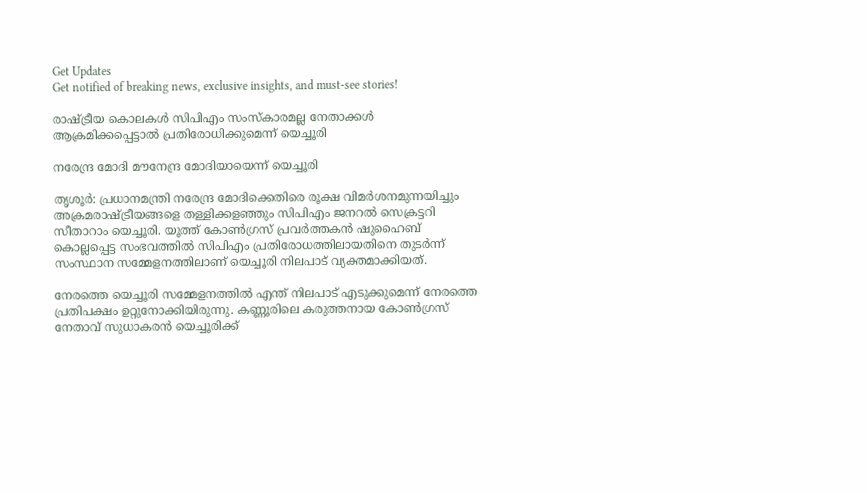Get Updates
Get notified of breaking news, exclusive insights, and must-see stories!

രാഷ്ട്രീയ കൊലകള്‍ സിപിഎം സംസ്‌കാരമല്ല നേതാക്കള്‍ ആക്രമിക്കപ്പെട്ടാല്‍ പ്രതിരോധിക്കുമെന്ന് യെച്ചൂരി

നരേന്ദ്ര മോദി മൗനേന്ദ്ര മോദിയായെന്ന് യെച്ചൂരി

തൃശൂര്‍: പ്രധാനമന്ത്രി നരേന്ദ്ര മോദിക്കെതിരെ രൂക്ഷ വിമര്‍ശനമുന്നയിച്ചും അക്രമരാഷ്ട്രീയങ്ങളെ തള്ളിക്കളഞ്ഞും സിപിഎം ജനറല്‍ സെക്രട്ടറി സീതാറാം യെച്ചൂരി. യൂത്ത് കോണ്‍ഗ്രസ് പ്രവര്‍ത്തകന്‍ ഷുഹൈബ് കൊല്ലപ്പെട്ട സംഭവത്തില്‍ സിപിഎം പ്രതിരോധത്തിലായതിനെ തുടര്‍ന്ന് സംസ്ഥാന സമ്മേളനത്തിലാണ് യെച്ചൂരി നിലപാട് വ്യക്തമാക്കിയത്.

നേരത്തെ യെച്ചൂരി സമ്മേളനത്തില്‍ എന്ത് നിലപാട് എടുക്കുമെന്ന് നേരത്തെ പ്രതിപക്ഷം ഉറ്റുനോക്കിയിരുന്നു. കണ്ണൂരിലെ കരുത്തനായ കോണ്‍ഗ്രസ് നേതാവ് സുധാകരന്‍ യെച്ചൂരിക്ക്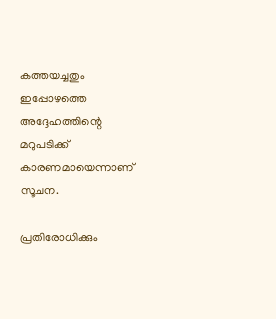കത്തയച്ചതും ഇപ്പോഴത്തെ അദ്ദേഹത്തിന്റെ മറുപടിക്ക് കാരണമായെന്നാണ് സൂചന.

പ്രതിരോധിക്കും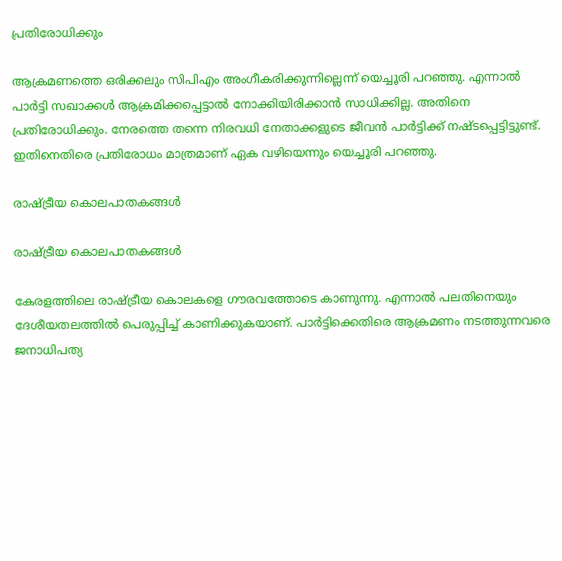പ്രതിരോധിക്കും

ആക്രമണത്തെ ഒരിക്കലും സിപിഎം അംഗീകരിക്കുന്നില്ലെന്ന് യെച്ചൂരി പറഞ്ഞു. എന്നാല്‍ പാര്‍ട്ടി സഖാക്കള്‍ ആക്രമിക്കപ്പെട്ടാല്‍ നോക്കിയിരിക്കാന്‍ സാധിക്കില്ല. അതിനെ പ്രതിരോധിക്കും. നേരത്തെ തന്നെ നിരവധി നേതാക്കളുടെ ജീവന്‍ പാര്‍ട്ടിക്ക് നഷ്ടപ്പെട്ടിട്ടുണ്ട്. ഇതിനെതിരെ പ്രതിരോധം മാത്രമാണ് ഏക വഴിയെന്നും യെച്ചൂരി പറഞ്ഞു.

രാഷ്ട്രീയ കൊലപാതകങ്ങള്‍

രാഷ്ട്രീയ കൊലപാതകങ്ങള്‍

കേരളത്തിലെ രാഷ്ട്രീയ കൊലകളെ ഗൗരവത്തോടെ കാണുന്നു. എന്നാല്‍ പലതിനെയും ദേശീയതലത്തില്‍ പെരുപ്പിച്ച് കാണിക്കുകയാണ്. പാര്‍ട്ടിക്കെതിരെ ആക്രമണം നടത്തുന്നവരെ ജനാധിപത്യ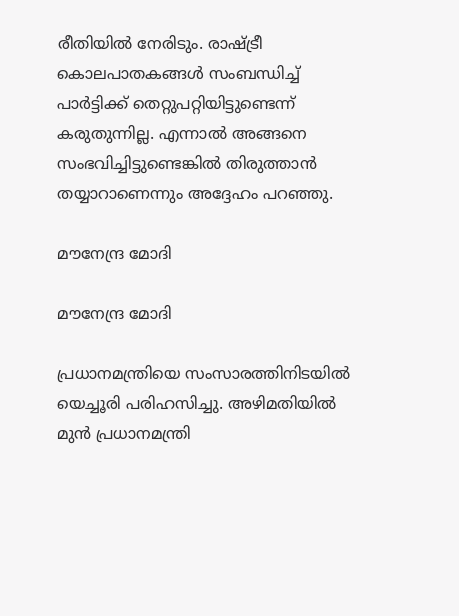രീതിയില്‍ നേരിടും. രാഷ്ട്രീ കൊലപാതകങ്ങള്‍ സംബന്ധിച്ച് പാര്‍ട്ടിക്ക് തെറ്റുപറ്റിയിട്ടുണ്ടെന്ന് കരുതുന്നില്ല. എന്നാല്‍ അങ്ങനെ സംഭവിച്ചിട്ടുണ്ടെങ്കില്‍ തിരുത്താന്‍ തയ്യാറാണെന്നും അദ്ദേഹം പറഞ്ഞു.

മൗനേന്ദ്ര മോദി

മൗനേന്ദ്ര മോദി

പ്രധാനമന്ത്രിയെ സംസാരത്തിനിടയില്‍ യെച്ചൂരി പരിഹസിച്ചു. അഴിമതിയില്‍ മുന്‍ പ്രധാനമന്ത്രി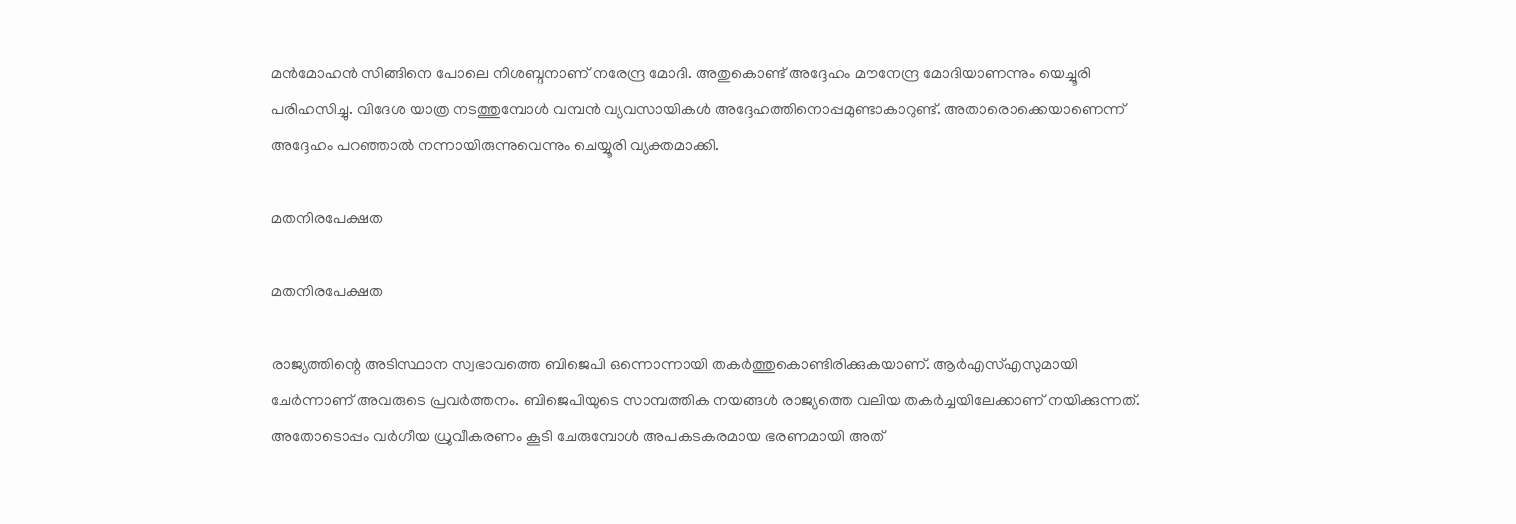മന്‍മോഹന്‍ സിങ്ങിനെ പോലെ നിശബ്ദനാണ് നരേന്ദ്ര മോദി. അതുകൊണ്ട് അദ്ദേഹം മൗനേന്ദ്ര മോദിയാണന്നും യെച്ചൂരി പരിഹസിച്ചു. വിദേശ യാത്ര നടത്തുമ്പോള്‍ വമ്പന്‍ വ്യവസായികള്‍ അദ്ദേഹത്തിനൊപ്പമുണ്ടാകാറുണ്ട്. അതാരൊക്കെയാണെന്ന് അദ്ദേഹം പറഞ്ഞാല്‍ നന്നായിരുന്നുവെന്നും ചെയ്യൂരി വ്യക്തമാക്കി.

മതനിരപേക്ഷത

മതനിരപേക്ഷത

രാജ്യത്തിന്റെ അടിസ്ഥാന സ്വഭാവത്തെ ബിജെപി ഒന്നൊന്നായി തകര്‍ത്തുകൊണ്ടിരിക്കുകയാണ്. ആര്‍എസ്എസുമായി ചേര്‍ന്നാണ് അവരുടെ പ്രവര്‍ത്തനം. ബിജെപിയുടെ സാമ്പത്തിക നയങ്ങള്‍ രാജ്യത്തെ വലിയ തകര്‍ച്ചയിലേക്കാണ് നയിക്കുന്നത്. അതോടൊപ്പം വര്‍ഗീയ ധ്രുവീകരണം കൂടി ചേരുമ്പോള്‍ അപകടകരമായ ഭരണമായി അത്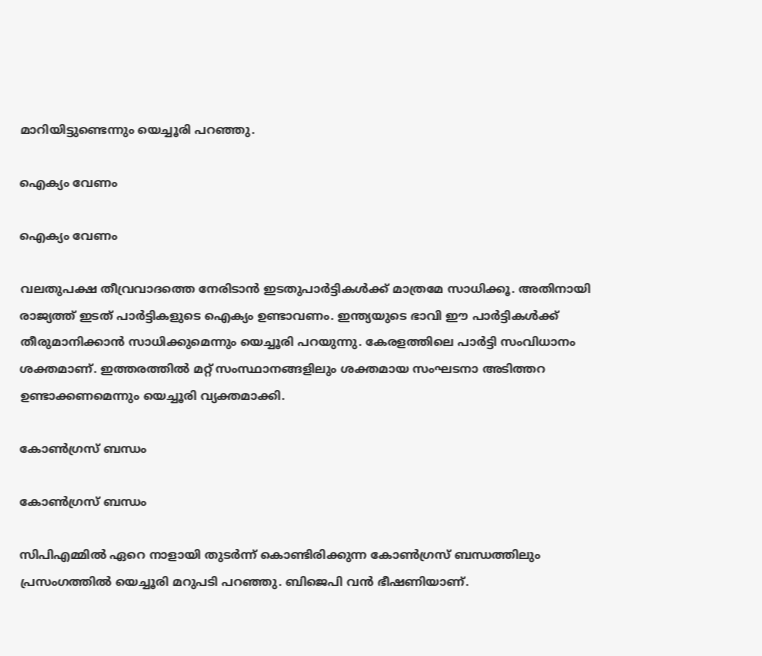മാറിയിട്ടുണ്ടെന്നും യെച്ചൂരി പറഞ്ഞു.

ഐക്യം വേണം

ഐക്യം വേണം

വലതുപക്ഷ തീവ്രവാദത്തെ നേരിടാന്‍ ഇടതുപാര്‍ട്ടികള്‍ക്ക് മാത്രമേ സാധിക്കൂ. അതിനായി രാജ്യത്ത് ഇടത് പാര്‍ട്ടികളുടെ ഐക്യം ഉണ്ടാവണം. ഇന്ത്യയുടെ ഭാവി ഈ പാര്‍ട്ടികള്‍ക്ക് തീരുമാനിക്കാന്‍ സാധിക്കുമെന്നും യെച്ചൂരി പറയുന്നു. കേരളത്തിലെ പാര്‍ട്ടി സംവിധാനം ശക്തമാണ്. ഇത്തരത്തില്‍ മറ്റ് സംസ്ഥാനങ്ങളിലും ശക്തമായ സംഘടനാ അടിത്തറ ഉണ്ടാക്കണമെന്നും യെച്ചൂരി വ്യക്തമാക്കി.

കോണ്‍ഗ്രസ് ബന്ധം

കോണ്‍ഗ്രസ് ബന്ധം

സിപിഎമ്മില്‍ ഏറെ നാളായി തുടര്‍ന്ന് കൊണ്ടിരിക്കുന്ന കോണ്‍ഗ്രസ് ബന്ധത്തിലും പ്രസംഗത്തില്‍ യെച്ചൂരി മറുപടി പറഞ്ഞു. ബിജെപി വന്‍ ഭീഷണിയാണ്.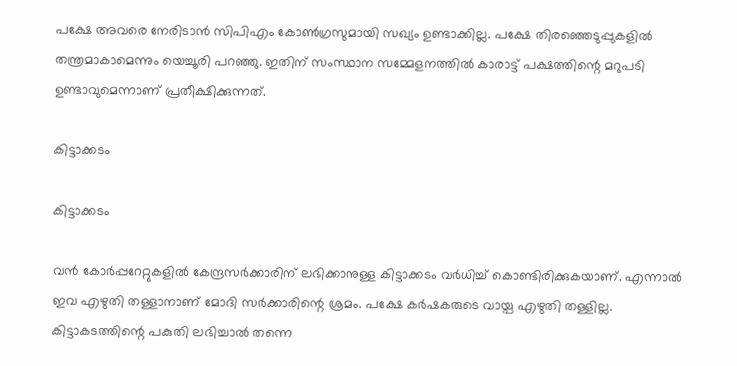പക്ഷേ അവരെ നേരിടാന്‍ സിപിഎം കോണ്‍ഗ്രസുമായി സഖ്യം ഉണ്ടാക്കില്ല. പക്ഷേ തിരഞ്ഞെടുപ്പുകളില്‍ തന്ത്രമാകാമെന്നും യെച്ചൂരി പറഞ്ഞു. ഇതിന് സംസ്ഥാന സമ്മേളനത്തില്‍ കാരാട്ട് പക്ഷത്തിന്റെ മറുപടി ഉണ്ടാവുമെന്നാണ് പ്രതീക്ഷിക്കുന്നത്.

കിട്ടാക്കടം

കിട്ടാക്കടം

വന്‍ കോര്‍പ്പറേറ്റുകളില്‍ കേന്ദ്രസര്‍ക്കാരിന് ലഭിക്കാനുള്ള കിട്ടാക്കടം വര്‍ധിച്ച് കൊണ്ടിരിക്കുകയാണ്. എന്നാല്‍ ഇവ എഴുതി തള്ളാനാണ് മോദി സര്‍ക്കാരിന്റെ ശ്രമം. പക്ഷേ കര്‍ഷകരുടെ വായ്പ എഴുതി തള്ളില്ല. കിട്ടാകടത്തിന്റെ പകുതി ലഭിച്ചാല്‍ തന്നെ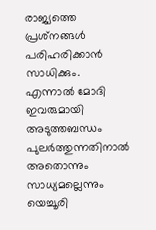രാജ്യത്തെ പ്രശ്‌നങ്ങള്‍ പരിഹരിക്കാന്‍ സാധിക്കും. എന്നാല്‍ മോദി ഇവരുമായി അടുത്തബന്ധം പുലര്‍ത്തുന്നതിനാല്‍ അതൊന്നും സാധ്യമല്ലെന്നും യെച്ചൂരി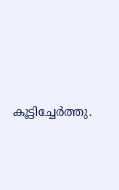കൂട്ടിച്ചേര്‍ത്തു.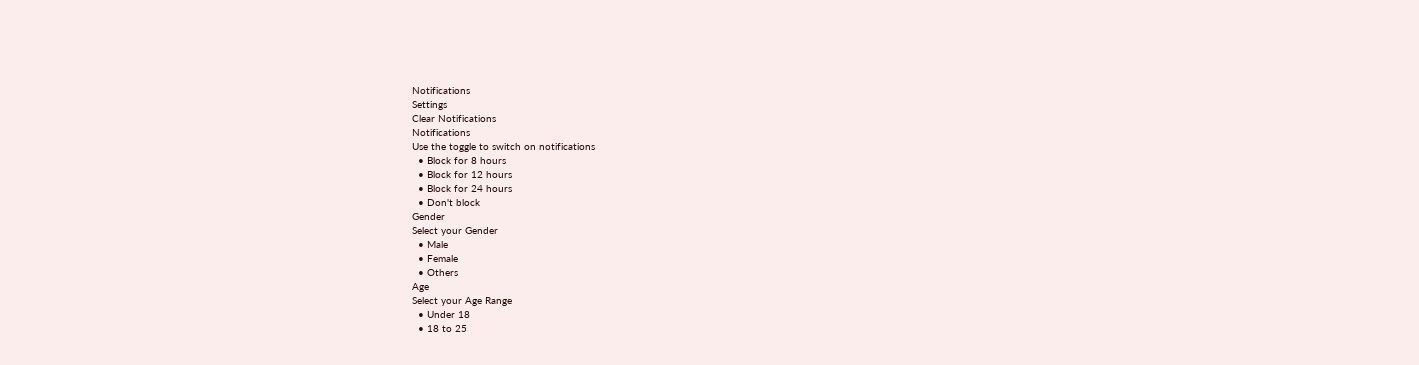Notifications
Settings
Clear Notifications
Notifications
Use the toggle to switch on notifications
  • Block for 8 hours
  • Block for 12 hours
  • Block for 24 hours
  • Don't block
Gender
Select your Gender
  • Male
  • Female
  • Others
Age
Select your Age Range
  • Under 18
  • 18 to 25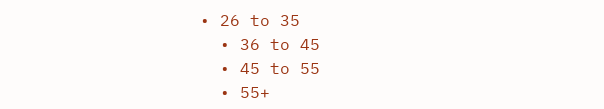• 26 to 35
  • 36 to 45
  • 45 to 55
  • 55+